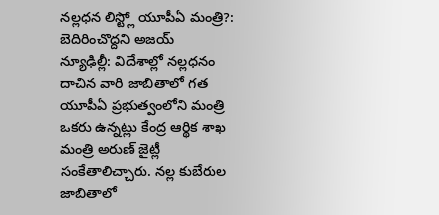నల్లధన లిస్ట్లో యూపీఏ మంత్రి?: బెదిరించొద్దని అజయ్
న్యూఢిల్లీ: విదేశాల్లో నల్లధనం దాచిన వారి జాబితాలో గత యూపీఏ ప్రభుత్వంలోని మంత్రి ఒకరు ఉన్నట్లు కేంద్ర ఆర్థిక శాఖ మంత్రి అరుణ్ జైట్లీ సంకేతాలిచ్చారు. నల్ల కుబేరుల జాబితాలో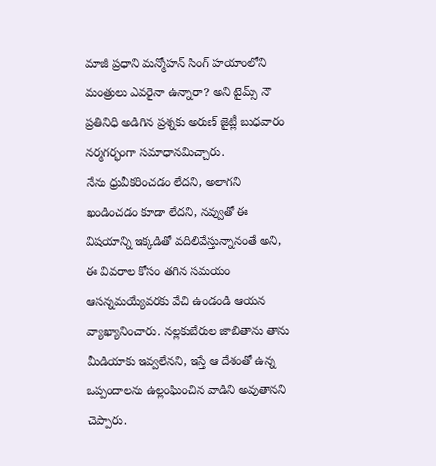మాజీ ప్రధాని మన్మోహన్ సింగ్ హయాంలోని మంత్రులు ఎవరైనా ఉన్నారా? అని టైమ్స్ నౌ ప్రతినిధి అడిగిన ప్రశ్నకు అరుణ్ జైట్లీ బుధవారం నర్మగర్భంగా సమాధానమిచ్చారు.
నేను ధ్రువీకరించడం లేదని, అలాగని ఖండించడం కూడా లేదని, నవ్వుతో ఈ విషయాన్ని ఇక్కడితో వదిలివేస్తున్నానంతే అని, ఈ వివరాల కోసం తగిన సమయం ఆసన్నమయ్యేవరకు వేచి ఉండండి ఆయన వ్యాఖ్యానించారు. నల్లకుబేరుల జాబితాను తాను మీడియాకు ఇవ్వలేనని, ఇస్తే ఆ దేశంతో ఉన్న ఒప్పందాలను ఉల్లంఘించిన వాడిని అవుతానని చెప్పారు.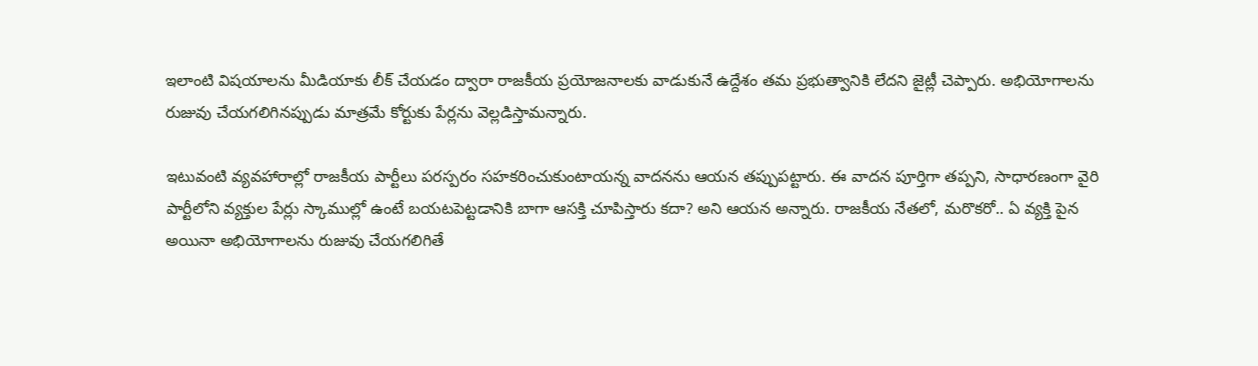ఇలాంటి విషయాలను మీడియాకు లీక్ చేయడం ద్వారా రాజకీయ ప్రయోజనాలకు వాడుకునే ఉద్దేశం తమ ప్రభుత్వానికి లేదని జైట్లీ చెప్పారు. అభియోగాలను రుజువు చేయగలిగినప్పుడు మాత్రమే కోర్టుకు పేర్లను వెల్లడిస్తామన్నారు.

ఇటువంటి వ్యవహారాల్లో రాజకీయ పార్టీలు పరస్పరం సహకరించుకుంటాయన్న వాదనను ఆయన తప్పుపట్టారు. ఈ వాదన పూర్తిగా తప్పని, సాధారణంగా వైరి పార్టీలోని వ్యక్తుల పేర్లు స్కాముల్లో ఉంటే బయటపెట్టడానికి బాగా ఆసక్తి చూపిస్తారు కదా? అని ఆయన అన్నారు. రాజకీయ నేతలో, మరొకరో.. ఏ వ్యక్తి పైన అయినా అభియోగాలను రుజువు చేయగలిగితే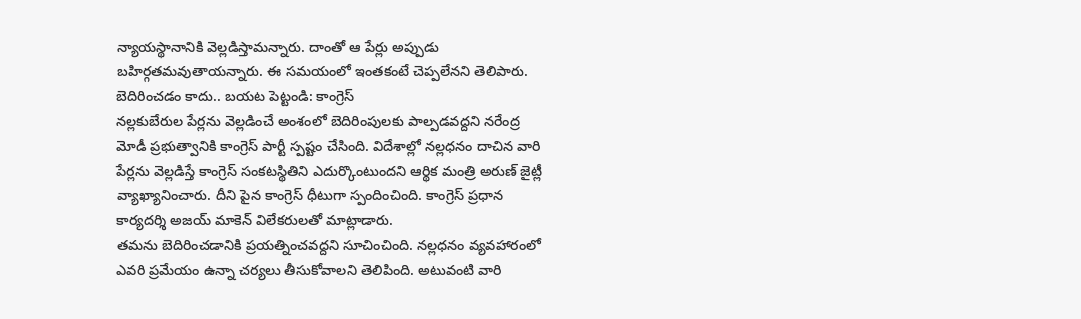న్యాయస్థానానికి వెల్లడిస్తామన్నారు. దాంతో ఆ పేర్లు అప్పుడు బహిర్గతమవుతాయన్నారు. ఈ సమయంలో ఇంతకంటే చెప్పలేనని తెలిపారు.
బెదిరించడం కాదు.. బయట పెట్టండి: కాంగ్రెస్
నల్లకుబేరుల పేర్లను వెల్లడించే అంశంలో బెదిరింపులకు పాల్పడవద్దని నరేంద్ర మోడీ ప్రభుత్వానికి కాంగ్రెస్ పార్టీ స్పష్టం చేసింది. విదేశాల్లో నల్లధనం దాచిన వారి పేర్లను వెల్లడిస్తే కాంగ్రెస్ సంకటస్థితిని ఎదుర్కొంటుందని ఆర్థిక మంత్రి అరుణ్ జైట్లీ వ్యాఖ్యానించారు. దీని పైన కాంగ్రెస్ ధీటుగా స్పందించింది. కాంగ్రెస్ ప్రధాన కార్యదర్శి అజయ్ మాకెన్ విలేకరులతో మాట్లాడారు.
తమను బెదిరించడానికి ప్రయత్నించవద్దని సూచించింది. నల్లధనం వ్యవహారంలో ఎవరి ప్రమేయం ఉన్నా చర్యలు తీసుకోవాలని తెలిపింది. అటువంటి వారి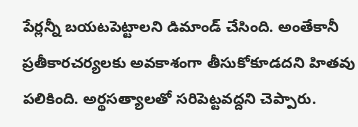పేర్లన్నీ బయటపెట్టాలని డిమాండ్ చేసింది. అంతేకానీ ప్రతీకారచర్యలకు అవకాశంగా తీసుకోకూడదని హితవు పలికింది. అర్థసత్యాలతో సరిపెట్టవద్దని చెప్పారు.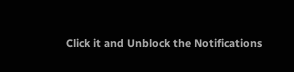Click it and Unblock the Notifications